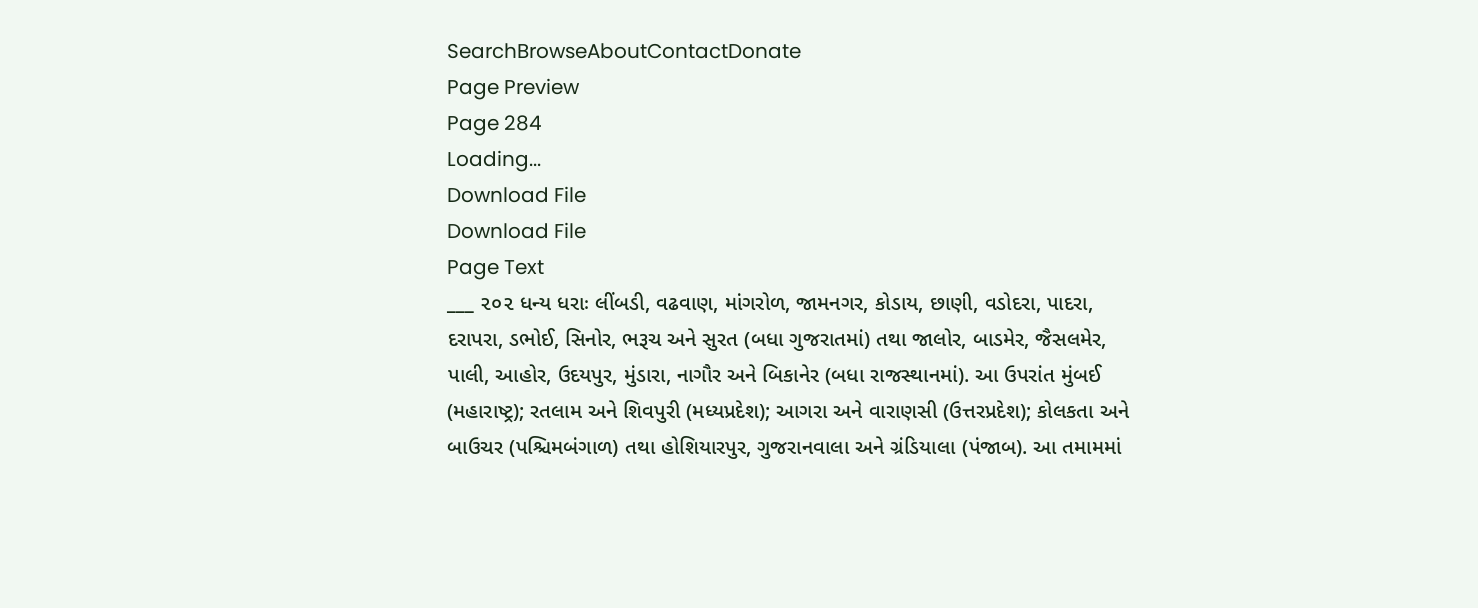SearchBrowseAboutContactDonate
Page Preview
Page 284
Loading...
Download File
Download File
Page Text
___ ૨૦૨ ધન્ય ધરાઃ લીંબડી, વઢવાણ, માંગરોળ, જામનગર, કોડાય, છાણી, વડોદરા, પાદરા, દરાપરા, ડભોઈ, સિનોર, ભરૂચ અને સુરત (બધા ગુજરાતમાં) તથા જાલોર, બાડમેર, જૈસલમેર, પાલી, આહોર, ઉદયપુર, મુંડારા, નાગૌર અને બિકાનેર (બધા રાજસ્થાનમાં). આ ઉપરાંત મુંબઈ (મહારાષ્ટ્ર); રતલામ અને શિવપુરી (મધ્યપ્રદેશ); આગરા અને વારાણસી (ઉત્તરપ્રદેશ); કોલકતા અને બાઉચર (પશ્ચિમબંગાળ) તથા હોશિયારપુર, ગુજરાનવાલા અને ગ્રંડિયાલા (પંજાબ). આ તમામમાં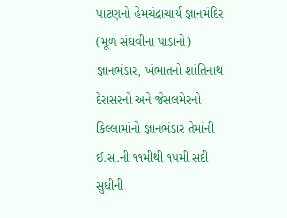પાટણનો હેમચંદ્રાચાર્ય જ્ઞાનમંદિર (મૂળ સંઘવીના પાડાનો) જ્ઞાનભંડાર, ખંભાતનો શાંતિનાથ દેરાસરનો અને જેસલમેરનો કિલ્લામાંનો જ્ઞાનભંડાર તેમાંની ઈ.સ.ની ૧૧મીથી ૧૫મી સદી સુધીની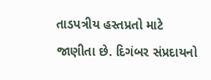તાડપત્રીય હસ્તપ્રતો માટે જાણીતા છે. દિગંબર સંપ્રદાયનો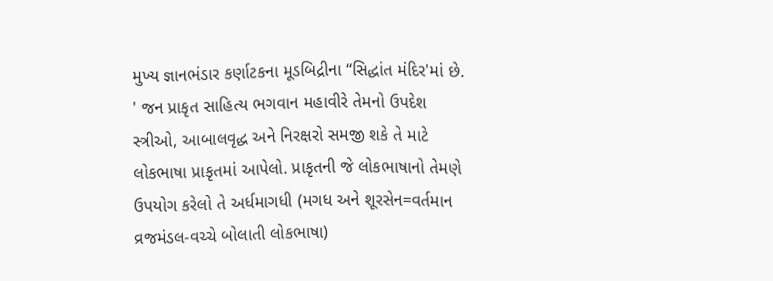મુખ્ય જ્ઞાનભંડાર કર્ણાટકના મૂડબિદ્રીના “સિદ્ધાંત મંદિર'માં છે. ' જન પ્રાકૃત સાહિત્ય ભગવાન મહાવીરે તેમનો ઉપદેશ સ્ત્રીઓ, આબાલવૃદ્ધ અને નિરક્ષરો સમજી શકે તે માટે લોકભાષા પ્રાકૃતમાં આપેલો. પ્રાકૃતની જે લોકભાષાનો તેમણે ઉપયોગ કરેલો તે અર્ધમાગધી (મગધ અને શૂરસેન=વર્તમાન વ્રજમંડલ-વચ્ચે બોલાતી લોકભાષા)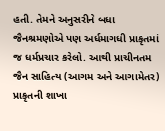હતી. તેમને અનુસરીને બધા જૈનશ્રમણોએ પણ અર્ધમાગધી પ્રાકૃતમાં જ ધર્મપ્રચાર કરેલો. આથી પ્રાચીનતમ જૈન સાહિત્ય (આગમ અને આગામેતર) પ્રાકૃતની શાખા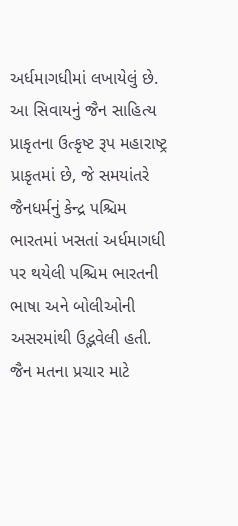અર્ધમાગધીમાં લખાયેલું છે. આ સિવાયનું જૈન સાહિત્ય પ્રાકૃતના ઉત્કૃષ્ટ રૂપ મહારાષ્ટ્ર પ્રાકૃતમાં છે, જે સમયાંતરે જૈનધર્મનું કેન્દ્ર પશ્ચિમ ભારતમાં ખસતાં અર્ધમાગધી પર થયેલી પશ્ચિમ ભારતની ભાષા અને બોલીઓની અસરમાંથી ઉદ્ભવેલી હતી. જૈન મતના પ્રચાર માટે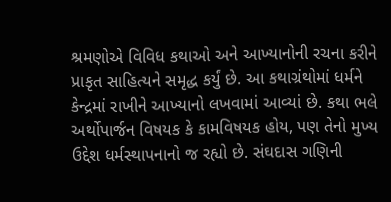શ્રમણોએ વિવિધ કથાઓ અને આખ્યાનોની રચના કરીને પ્રાકૃત સાહિત્યને સમૃદ્ધ કર્યું છે. આ કથાગ્રંથોમાં ધર્મને કેન્દ્રમાં રાખીને આખ્યાનો લખવામાં આવ્યાં છે. કથા ભલે અર્થોપાર્જન વિષયક કે કામવિષયક હોય, પણ તેનો મુખ્ય ઉદ્દેશ ધર્મસ્થાપનાનો જ રહ્યો છે. સંઘદાસ ગણિની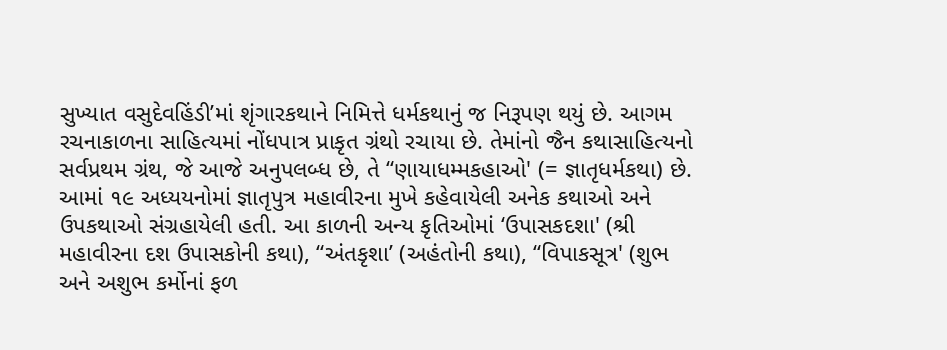સુખ્યાત વસુદેવહિંડી’માં શૃંગારકથાને નિમિત્તે ધર્મકથાનું જ નિરૂપણ થયું છે. આગમ રચનાકાળના સાહિત્યમાં નોંધપાત્ર પ્રાકૃત ગ્રંથો રચાયા છે. તેમાંનો જૈન કથાસાહિત્યનો સર્વપ્રથમ ગ્રંથ, જે આજે અનુપલબ્ધ છે, તે “ણાયાધમ્મકહાઓ' (= જ્ઞાતૃધર્મકથા) છે. આમાં ૧૯ અધ્યયનોમાં જ્ઞાતૃપુત્ર મહાવીરના મુખે કહેવાયેલી અનેક કથાઓ અને ઉપકથાઓ સંગ્રહાયેલી હતી. આ કાળની અન્ય કૃતિઓમાં ‘ઉપાસકદશા' (શ્રી મહાવીરના દશ ઉપાસકોની કથા), “અંતકૃશા’ (અહંતોની કથા), “વિપાકસૂત્ર' (શુભ અને અશુભ કર્મોનાં ફળ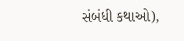સંબંધી કથાઓ),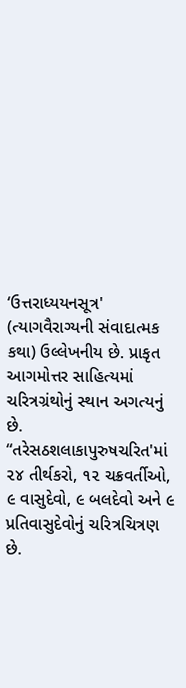‘ઉત્તરાધ્યયનસૂત્ર' (ત્યાગવૈરાગ્યની સંવાદાત્મક કથા) ઉલ્લેખનીય છે. પ્રાકૃત આગમોત્તર સાહિત્યમાં ચરિત્રગ્રંથોનું સ્થાન અગત્યનું છે. “તરેસઠશલાકાપુરુષચરિત'માં ૨૪ તીર્થકરો, ૧૨ ચક્રવર્તીઓ, ૯ વાસુદેવો, ૯ બલદેવો અને ૯ પ્રતિવાસુદેવોનું ચરિત્રચિત્રણ છે.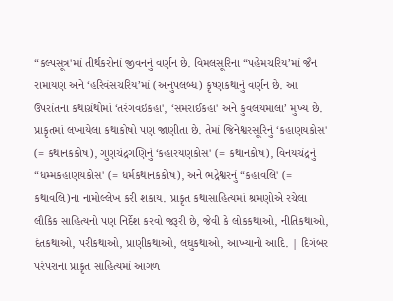“કલ્પસૂત્ર'માં તીર્થકરોનાં જીવનનું વર્ણન છે. વિમલસૂરિના “પહેમચરિય’માં જૈન રામાયણ અને ‘હરિવંસચરિય’માં (અનુપલબ્ધ) કૃષ્ણકથાનું વર્ણન છે. આ ઉપરાંતના કથાગ્રંથોમાં ‘તરંગવઇકહા', ‘સમરાઈકહા' અને કુવલયમાલા’ મુખ્ય છે. પ્રાકૃતમાં લખાયેલા કથાકોષો પણ જાણીતા છે. તેમાં જિનેશ્વરસૂરિનું ‘કહાણયકોસ' (= કથાનકકોષ), ગુણચંદ્રગણિનું ‘કહારયણકોસ' (= કથાનકોષ), વિનયચંદ્રનું “ધમ્મકહાણયકોસ' (= ધર્મકથાનકકોષ), અને ભદ્રેશ્વરનું “કહાવલિ' (= કથાવલિ)ના નામોલ્લેખ કરી શકાય. પ્રાકૃત કથાસાહિત્યમાં શ્રમણોએ રચેલા લૌકિક સાહિત્યનો પણ નિર્દેશ કરવો જરૂરી છે, જેવી કે લોકકથાઓ, નીતિકથાઓ, દંતકથાઓ, પરીકથાઓ, પ્રાણીકથાઓ, લઘુકથાઓ, આખ્યાનો આદિ. | દિગંબર પરંપરાના પ્રાકૃત સાહિત્યમાં આગળ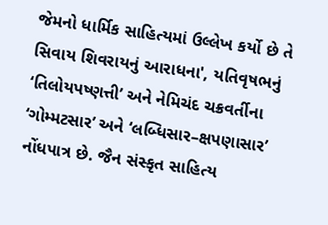જેમનો ધાર્મિક સાહિત્યમાં ઉલ્લેખ કર્યો છે તે સિવાય શિવરાયનું આરાધના', યતિવૃષભનું ‘તિલોયપષ્ણત્તી’ અને નેમિચંદ ચક્રવર્તીના ‘ગોમ્મટસાર’ અને ‘લબ્ધિસાર–ક્ષપણાસાર’ નોંધપાત્ર છે. જૈન સંસ્કૃત સાહિત્ય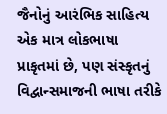જૈનોનું આરંભિક સાહિત્ય એક માત્ર લોકભાષા પ્રાકૃતમાં છે, પણ સંસ્કૃતનું વિદ્વાન્સમાજની ભાષા તરીકે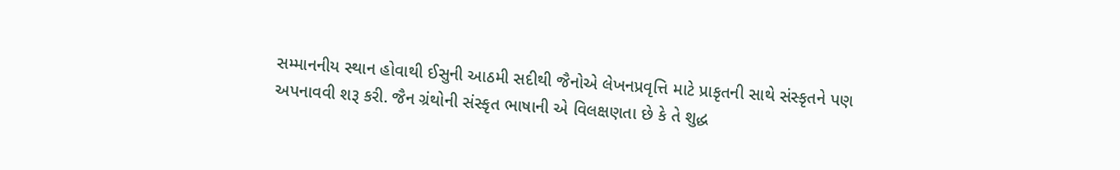સમ્માનનીય સ્થાન હોવાથી ઈસુની આઠમી સદીથી જૈનોએ લેખનપ્રવૃત્તિ માટે પ્રાકૃતની સાથે સંસ્કૃતને પણ અપનાવવી શરૂ કરી. જૈન ગ્રંથોની સંસ્કૃત ભાષાની એ વિલક્ષણતા છે કે તે શુદ્ધ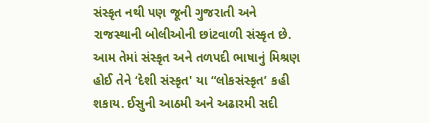સંસ્કૃત નથી પણ જૂની ગુજરાતી અને રાજસ્થાની બોલીઓની છાંટવાળી સંસ્કૃત છે. આમ તેમાં સંસ્કૃત અને તળપદી ભાષાનું મિશ્રણ હોઈ તેને ‘દેશી સંસ્કૃત' યા “લોકસંસ્કૃત’ કહી શકાય. ઈસુની આઠમી અને અઢારમી સદી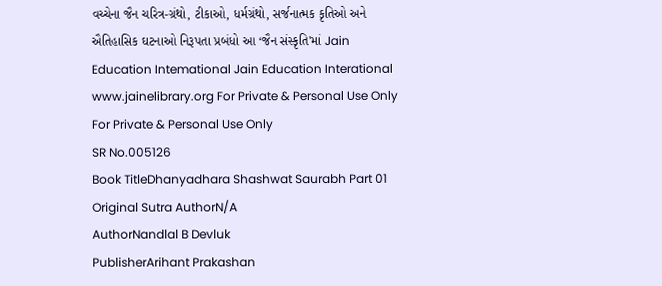વચ્ચેના જૈન ચરિત્ર-ગ્રંથો, ટીકાઓ, ધર્મગ્રંથો, સર્જનાત્મક કૃતિઓ અને ઐતિહાસિક ઘટનાઓ નિરૂપતા પ્રબંધો આ ‘જૈન સંસ્કૃતિ'માં Jain Education Intemational Jain Education Interational www.jainelibrary.org For Private & Personal Use Only For Private & Personal Use Only
SR No.005126
Book TitleDhanyadhara Shashwat Saurabh Part 01
Original Sutra AuthorN/A
AuthorNandlal B Devluk
PublisherArihant Prakashan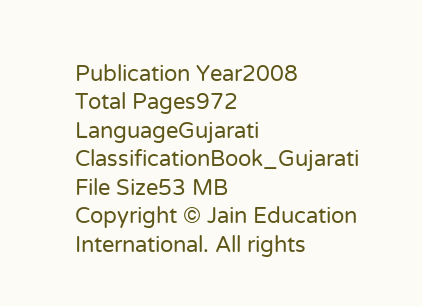Publication Year2008
Total Pages972
LanguageGujarati
ClassificationBook_Gujarati
File Size53 MB
Copyright © Jain Education International. All rights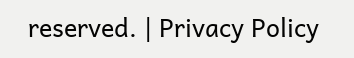reserved. | Privacy Policy